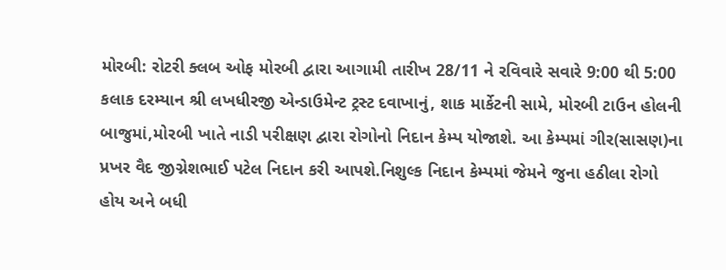મોરબી: રોટરી ક્લબ ઓફ મોરબી દ્વારા આગામી તારીખ 28/11 ને રવિવારે સવારે 9:00 થી 5:00 કલાક દરમ્યાન શ્રી લખધીરજી એન્ડાઉમેન્ટ ટ્રસ્ટ દવાખાનું, શાક માર્કેટની સામે, મોરબી ટાઉન હોલની બાજુમાં,મોરબી ખાતે નાડી પરીક્ષણ દ્વારા રોગોનો નિદાન કેમ્પ યોજાશે. આ કેમ્પમાં ગીર(સાસણ)ના પ્રખર વૈદ જીગ્નેશભાઈ પટેલ નિદાન કરી આપશે.નિશુલ્ક નિદાન કેમ્પમાં જેમને જુના હઠીલા રોગો હોય અને બધી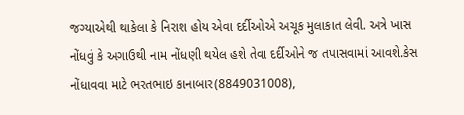જગ્યાએથી થાકેલા કે નિરાશ હોય એવા દર્દીઓએ અચૂક મુલાકાત લેવી. અત્રે ખાસ નોંધવું કે અગાઉથી નામ નોંધણી થયેલ હશે તેવા દર્દીઓને જ તપાસવામાં આવશે.કેસ નોંધાવવા માટે ભરતભાઇ કાનાબાર(8849031008),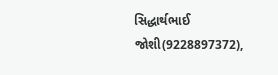સિદ્ધાર્થભાઈ જોશી(9228897372),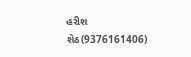હરીશ શેઠ(9376161406)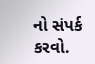નો સંપર્ક કરવો.